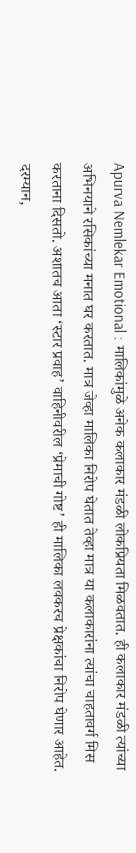Apurva Nemlekar Emotional : मालिकांमुळे अनेक कलाकार मंडळी लोकप्रियता मिळवतात. ही कलाकार मंडळी त्यांच्या अभिनयाने रसिकांच्या मनात घर करतात. मात्र जेव्हा मालिका निरोप घेतात तेव्हा मात्र या कलाकारांना त्यांचा चाहतावर्ग मिस करताना दिसतो. अशातच आता ‘स्टार प्रवाह’ वाहिनीवरील ‘प्रेमाची गोष्ट’ ही मालिका लवकरच प्रेक्षकांचा निरोप घेणार आहेत. दरम्यान,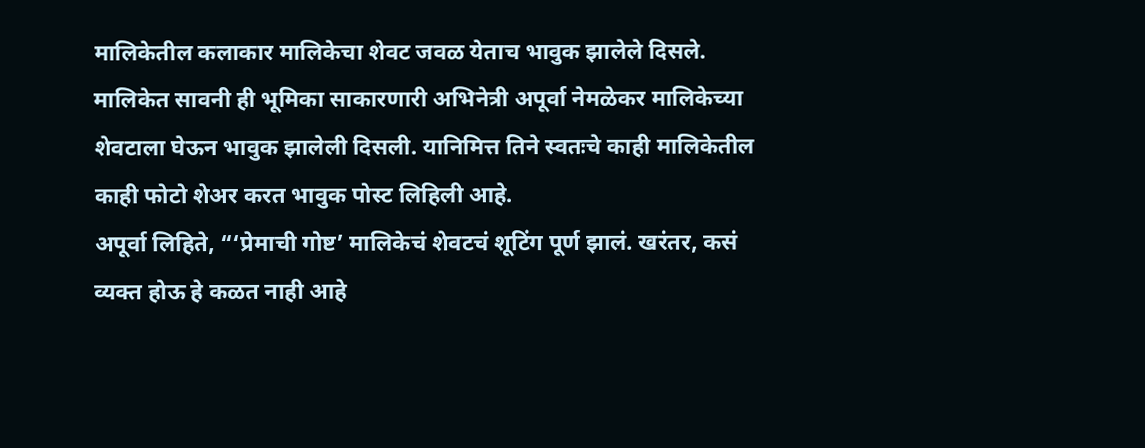मालिकेतील कलाकार मालिकेचा शेवट जवळ येताच भावुक झालेले दिसले. मालिकेत सावनी ही भूमिका साकारणारी अभिनेत्री अपूर्वा नेमळेकर मालिकेच्या शेवटाला घेऊन भावुक झालेली दिसली. यानिमित्त तिने स्वतःचे काही मालिकेतील काही फोटो शेअर करत भावुक पोस्ट लिहिली आहे.
अपूर्वा लिहिते, “‘प्रेमाची गोष्ट’ मालिकेचं शेवटचं शूटिंग पूर्ण झालं. खरंतर, कसं व्यक्त होऊ हे कळत नाही आहे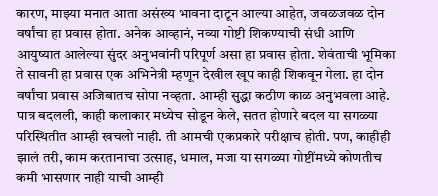कारण, माझ्या मनात आता असंख्य भावना दाटून आल्या आहेत, जवळजवळ दोन वर्षांचा हा प्रवास होता. अनेक आव्हानं, नव्या गोष्टी शिकण्याची संधी आणि आयुष्यात आलेल्या सुंदर अनुभवांनी परिपूर्ण असा हा प्रवास होता. शेवंताची भूमिका ते सावनी हा प्रवास एक अभिनेत्री म्हणून देखील खूप काही शिकवून गेला. हा दोन वर्षांचा प्रवास अजिबातच सोपा नव्हता. आम्ही सुद्धा कठीण काळ अनुभवला आहे. पात्र बदलली, काही कलाकार मध्येच सोडून केले, सतत होणारे बदल या सगळ्या परिस्थितीत आम्ही खचलो नाही. ती आमची एकप्रकारे परीक्षाच होती. पण, काहीही झालं तरी, काम करतानाचा उत्साह, धमाल, मजा या सगळ्या गोष्टींमध्ये कोणतीच कमी भासणार नाही याची आम्ही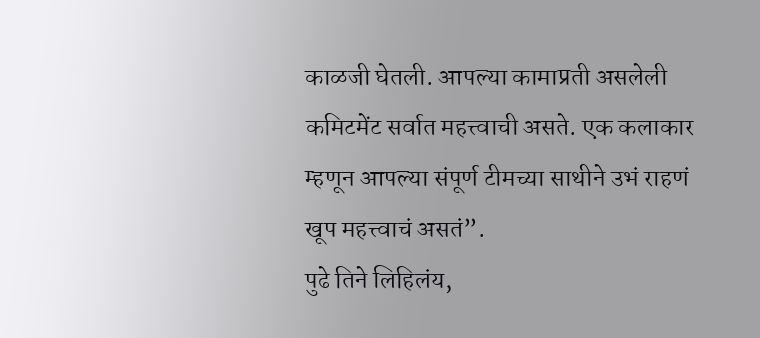काळजी घेतली. आपल्या कामाप्रती असलेली कमिटमेंट सर्वात महत्त्वाची असते. एक कलाकार म्हणून आपल्या संपूर्ण टीमच्या साथीने उभं राहणं खूप महत्त्वाचं असतं”.
पुढे तिने लिहिलंय,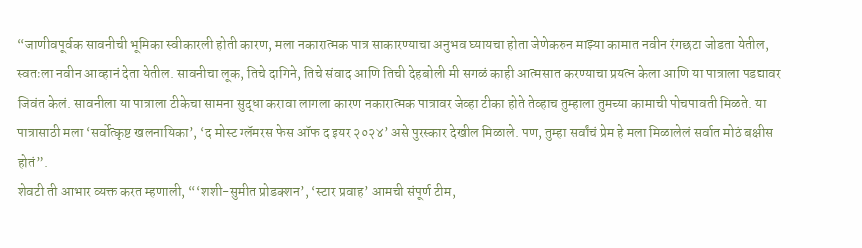“जाणीवपूर्वक सावनीची भूमिका स्वीकारली होती कारण, मला नकारात्मक पात्र साकारण्याचा अनुभव घ्यायचा होता जेणेकरुन माझ्या कामात नवीन रंगछटा जोडता येतील, स्वतःला नवीन आव्हानं देता येतील. सावनीचा लूक, तिचे दागिने, तिचे संवाद आणि तिची देहबोली मी सगळं काही आत्मसात करण्याचा प्रयत्न केला आणि या पात्राला पडद्यावर जिवंत केलं. सावनीला या पात्राला टीकेचा सामना सुद्धा करावा लागला कारण नकारात्मक पात्रावर जेव्हा टीका होते तेव्हाच तुम्हाला तुमच्या कामाची पोचपावती मिळते. या पात्रासाठी मला ‘सर्वोत्कृष्ट खलनायिका’, ‘द मोस्ट ग्लॅमरस फेस ऑफ द इयर २०२४’ असे पुरस्कार देखील मिळाले. पण, तुम्हा सर्वांचं प्रेम हे मला मिळालेलं सर्वात मोठं बक्षीस होतं”.
शेवटी ती आभार व्यक्त करत म्हणाली, “‘शशी-सुमीत प्रोडक्शन’, ‘स्टार प्रवाह’ आमची संपूर्ण टीम,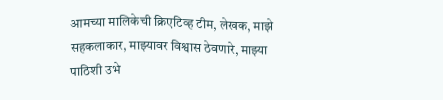आमच्या मालिकेची क्रिएटिव्ह टीम, लेखक, माझे सहकलाकार, माझ्यावर विश्वास ठेवणारे, माझ्या पाठिशी उभे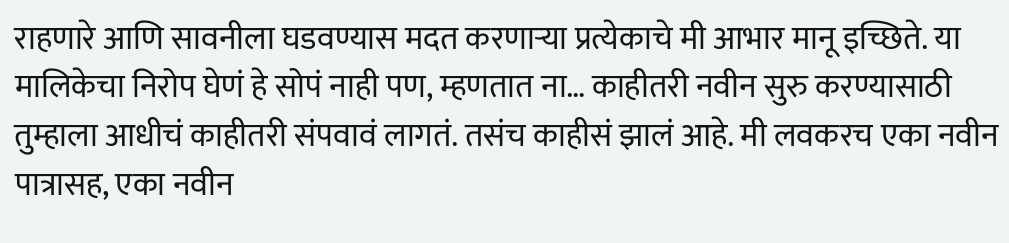राहणारे आणि सावनीला घडवण्यास मदत करणाऱ्या प्रत्येकाचे मी आभार मानू इच्छिते. या मालिकेचा निरोप घेणं हे सोपं नाही पण, म्हणतात ना… काहीतरी नवीन सुरु करण्यासाठी तुम्हाला आधीचं काहीतरी संपवावं लागतं. तसंच काहीसं झालं आहे. मी लवकरच एका नवीन पात्रासह, एका नवीन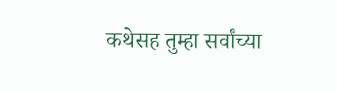कथेसह तुम्हा सर्वांच्या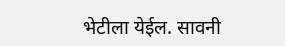भेटीला येईल. सावनी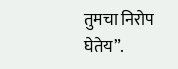तुमचा निरोप घेतेय”.